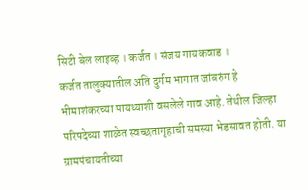सिटी बेल लाइव्ह । कर्जत । संजय गायकवाड ।
कर्जत तालुक्यातील अति दुर्गम भागात जांबरुंग हे भीमाशंकरच्या पायथ्याशी वसलेले गाव आहे. तेथील जिल्हा परिषदेच्या शाळेत स्वच्छतागृहाची समस्या भेडसावत होती. या ग्रामपंचायतीच्या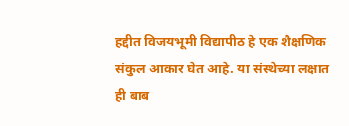हद्दीत विजयभूमी विद्यापीठ हे एक शैक्षणिक संकुल आकार घेत आहे. या संस्थेच्या लक्षात ही बाब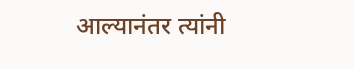आल्यानंतर त्यांनी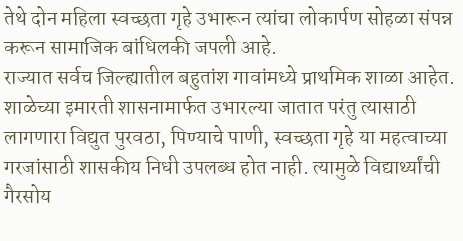तेथे दोन महिला स्वच्छता गृहे उभारून त्यांचा लोकार्पण सोहळा संपन्न करून सामाजिक बांधिलकी जपली आहे.
राज्यात सर्वच जिल्ह्यातील बहुतांश गावांमध्ये प्राथमिक शाळा आहेत. शाळेच्या इमारती शासनामार्फत उभारल्या जातात परंतु त्यासाठी लागणारा विद्युत पुरवठा, पिण्याचे पाणी, स्वच्छता गृहे या महत्वाच्या गरजांसाठी शासकीय निधी उपलब्ध होत नाही. त्यामुळे विद्यार्थ्यांची गैरसोय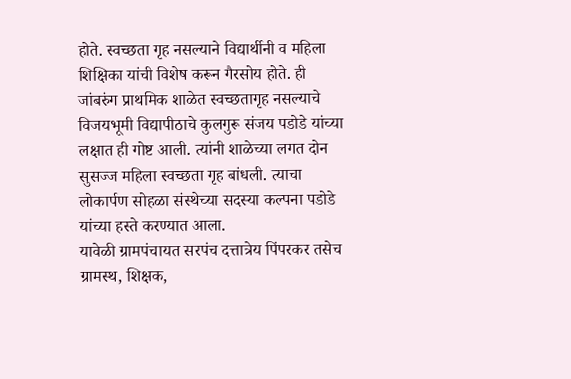होते. स्वच्छता गृह नसल्याने विद्यार्थीनी व महिला शिक्षिका यांची विशेष करून गैरसोय होते. ही जांबरुंग प्राथमिक शाळेत स्वच्छतागृह नसल्याचे विजयभूमी विद्यापीठाचे कुलगुरू संजय पडोडे यांच्या लक्षात ही गोष्ट आली. त्यांनी शाळेच्या लगत दोन सुसज्ज महिला स्वच्छता गृह बांधली. त्याचा लोकार्पण सोहळा संस्थेच्या सदस्या कल्पना पडोडे यांच्या हस्ते करण्यात आला.
यावेळी ग्रामपंचायत सरपंच दत्तात्रेय पिंपरकर तसेच ग्रामस्थ, शिक्षक,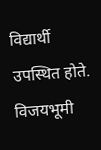विद्यार्थी उपस्थित होते. विजयभूमी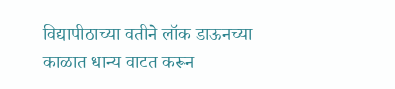विद्यापीठाच्या वतीने लॉक डाऊनच्या काळात धान्य वाटत करून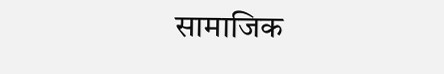सामाजिक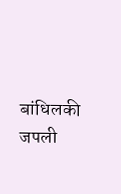बांधिलकी जपली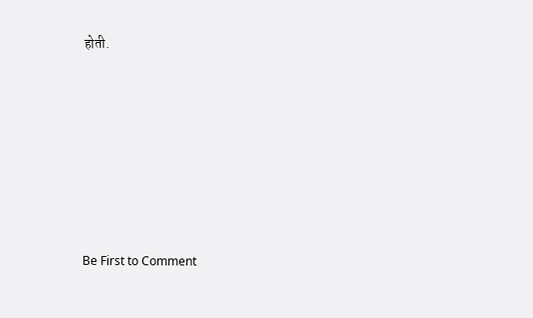होती.








Be First to Comment